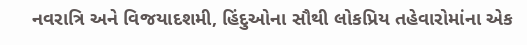નવરાત્રિ અને વિજયાદશમી, હિંદુઓના સૌથી લોકપ્રિય તહેવારોમાંના એક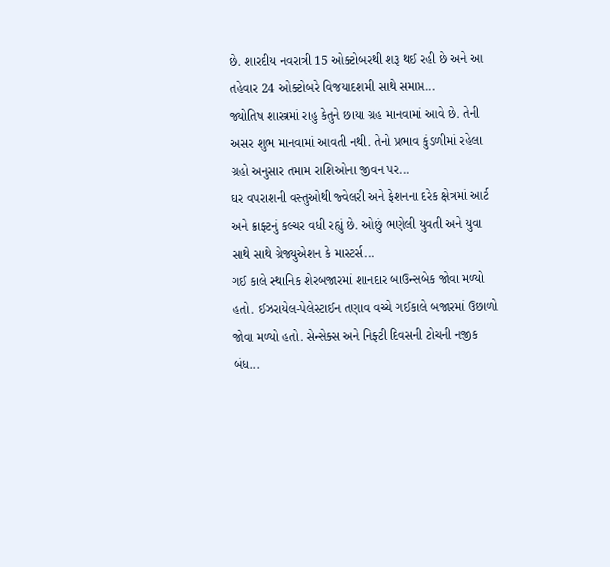છે. શારદીય નવરાત્રી 15 ઓક્ટોબરથી શરૂ થઈ રહી છે અને આ તહેવાર 24 ઓક્ટોબરે વિજયાદશમી સાથે સમાપ્ત...
જ્યોતિષ શાસ્ત્રમાં રાહુ કેતુને છાયા ગ્રહ માનવામાં આવે છે. તેની અસર શુભ માનવામાં આવતી નથી. તેનો પ્રભાવ કુંડળીમાં રહેલા ગ્રહો અનુસાર તમામ રાશિઓના જીવન પર...
ઘર વપરાશની વસ્તુઓથી જ્વેલરી અને ફેશનના દરેક ક્ષેત્રમાં આર્ટ અને ક્રાફ્ટનું કલ્ચર વધી રહ્યું છે. ઓછું ભણેલી યુવતી અને યુવા સાથે સાથે ગ્રેજ્યુએશન કે માસ્ટર્સ...
ગઈ કાલે સ્થાનિક શેરબજારમાં શાનદાર બાઉન્સબેક જોવા મળ્યો હતો. ઈઝરાયેલ-પેલેસ્ટાઈન તણાવ વચ્ચે ગઈકાલે બજારમાં ઉછાળો જોવા મળ્યો હતો. સેન્સેક્સ અને નિફ્ટી દિવસની ટોચની નજીક બંધ...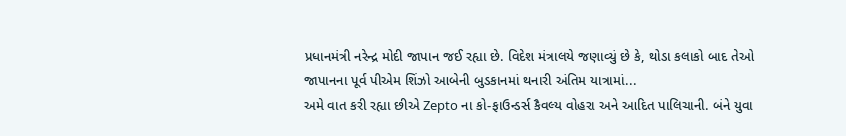પ્રધાનમંત્રી નરેન્દ્ર મોદી જાપાન જઈ રહ્યા છે. વિદેશ મંત્રાલયે જણાવ્યું છે કે, થોડા કલાકો બાદ તેઓ જાપાનના પૂર્વ પીએમ શિંઝો આબેની બુડકાનમાં થનારી અંતિમ યાત્રામાં...
અમે વાત કરી રહ્યા છીએ Zepto ના કો-ફાઉન્ડર્સ કૈવલ્ય વોહરા અને આદિત પાલિચાની. બંને યુવા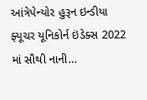આંત્રેપેન્યોર હુરૂન ઇન્ડીયા ફ્યૂચર યૂનિકોર્ન ઇંડેક્સ 2022 માં સૌથી નાની...